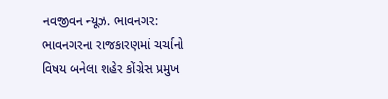નવજીવન ન્યૂઝ. ભાવનગર: ભાવનગરના રાજકારણમાં ચર્ચાનો વિષય બનેલા શહેર કોંગ્રેસ પ્રમુખ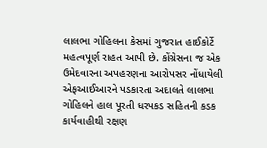લાલભા ગોહિલના કેસમાં ગુજરાત હાઈકોર્ટે મહત્વપૂર્ણ રાહત આપી છે. કોંગ્રેસના જ એક ઉમેદવારના અપહરણના આરોપસર નોંધાયેલી એફઆઈઆરને પડકારતા અદાલતે લાલભા ગોહિલને હાલ પૂરતી ધરપકડ સહિતની કડક કાર્યવાહીથી રક્ષણ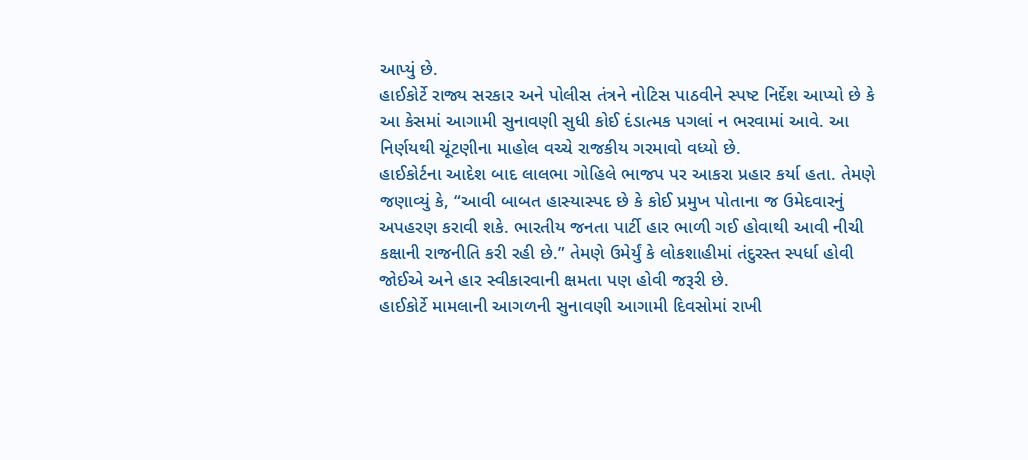આપ્યું છે.
હાઈકોર્ટે રાજ્ય સરકાર અને પોલીસ તંત્રને નોટિસ પાઠવીને સ્પષ્ટ નિર્દેશ આપ્યો છે કે આ કેસમાં આગામી સુનાવણી સુધી કોઈ દંડાત્મક પગલાં ન ભરવામાં આવે. આ નિર્ણયથી ચૂંટણીના માહોલ વચ્ચે રાજકીય ગરમાવો વધ્યો છે.
હાઈકોર્ટના આદેશ બાદ લાલભા ગોહિલે ભાજપ પર આકરા પ્રહાર કર્યા હતા. તેમણે જણાવ્યું કે, “આવી બાબત હાસ્યાસ્પદ છે કે કોઈ પ્રમુખ પોતાના જ ઉમેદવારનું અપહરણ કરાવી શકે. ભારતીય જનતા પાર્ટી હાર ભાળી ગઈ હોવાથી આવી નીચી કક્ષાની રાજનીતિ કરી રહી છે.” તેમણે ઉમેર્યું કે લોકશાહીમાં તંદુરસ્ત સ્પર્ધા હોવી જોઈએ અને હાર સ્વીકારવાની ક્ષમતા પણ હોવી જરૂરી છે.
હાઈકોર્ટે મામલાની આગળની સુનાવણી આગામી દિવસોમાં રાખી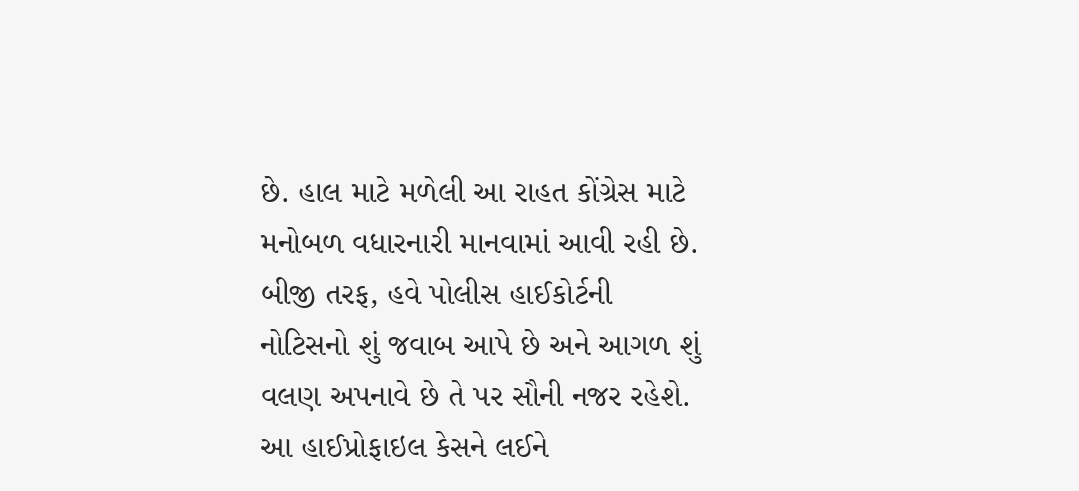છે. હાલ માટે મળેલી આ રાહત કોંગ્રેસ માટે મનોબળ વધારનારી માનવામાં આવી રહી છે. બીજી તરફ, હવે પોલીસ હાઈકોર્ટની નોટિસનો શું જવાબ આપે છે અને આગળ શું વલણ અપનાવે છે તે પર સૌની નજર રહેશે.
આ હાઈપ્રોફાઇલ કેસને લઈને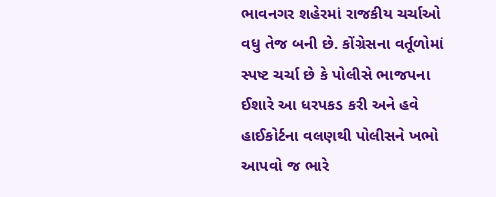ભાવનગર શહેરમાં રાજકીય ચર્ચાઓ વધુ તેજ બની છે. કોંગ્રેસના વર્તૂળોમાં સ્પષ્ટ ચર્ચા છે કે પોલીસે ભાજપના ઈશારે આ ધરપકડ કરી અને હવે હાઈકોર્ટના વલણથી પોલીસને ખભો આપવો જ ભારે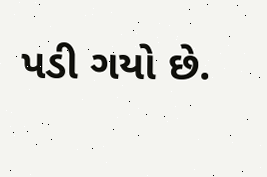પડી ગયો છે.